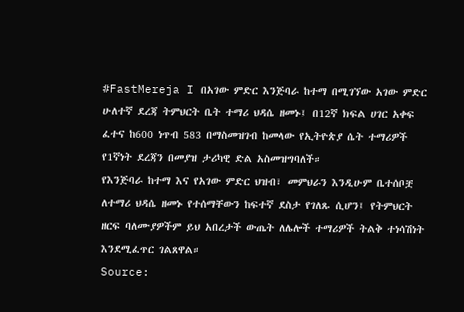#FastMereja I በአገው ምድር እንጅባራ ከተማ በሚገኘው አገው ምድር ሁለተኛ ደረጃ ትምህርት ቤት ተማሪ ህዳሴ ዘመኑ፤ በ12ኛ ክፍል ሀገር አቀፍ ፈተና ከ600 ነጥብ 583 በማስመዝገብ ከመላው የኢትዮጵያ ሴት ተማሪዎች የ1ኛነት ደረጃን በመያዝ ታሪካዊ ድል አስመዝግባለች።
የእንጅባራ ከተማ እና የአገው ምድር ህዝብ፣ መምህራን እንዲሁም ቤተሰቦቿ ለተማሪ ህዳሴ ዘመኑ የተሰማቸውን ከፍተኛ ደስታ የገለጹ ሲሆን፤ የትምህርት ዘርፍ ባለሙያዎችም ይህ አበረታች ውጤት ለሌሎች ተማሪዎች ትልቅ ተነሳሽነት እንደሚፈጥር ገልጸዋል።
Source: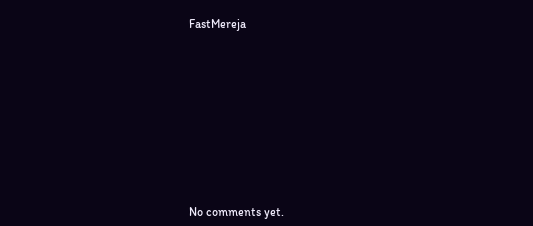FastMereja









No comments yet.